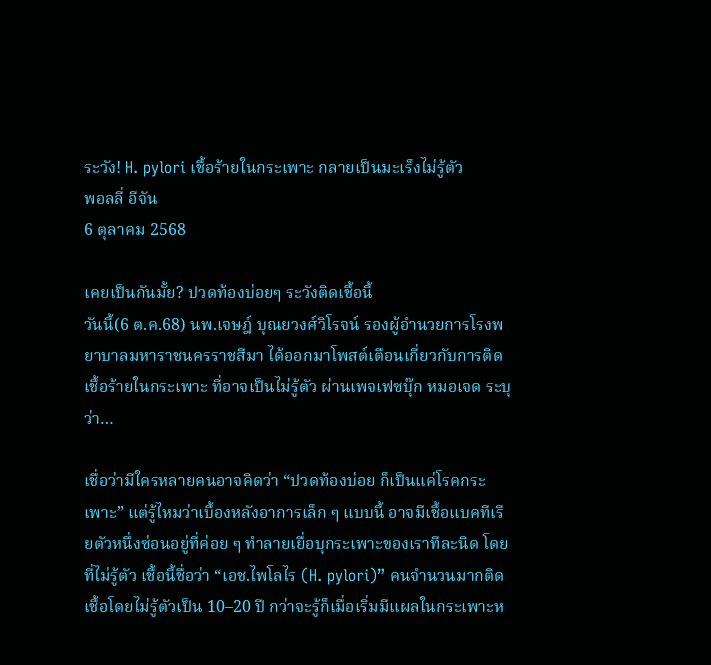ระวัง! H. pylori เชื้อร้ายในกระเพาะ กลายเป็นมะเร็งไม่รู้ตัว
พอลลี่ อีจัน
6 ตุลาคม 2568

เคยเป็นกันมั้ย? ปวดท้องบ่อยๆ ระวังติดเชื้อนี้
วันนี้(6 ต.ค.68) นพ.เจษฎ์ บุณยวงศ์วิโรจน์ รองผู้อำนวยการโรงพยาบาลมหาราชนครราชสีมา ได้ออกมาโพสต์เตือนเกี่ยวกับการติดเชื้อร้ายในกระเพาะ ที่อาจเป็นไม่รู้ตัว ผ่านเพจเฟซบุ๊ก หมอเจด ระบุว่า…

เชื่อว่ามีใครหลายคนอาจคิดว่า “ปวดท้องบ่อย ก็เป็นแค่โรคกระเพาะ” แต่รู้ไหมว่าเบื้องหลังอาการเล็ก ๆ แบบนี้ อาจมีเชื้อแบคทีเรียตัวหนึ่งซ่อนอยู่ที่ค่อย ๆ ทำลายเยื่อบุกระเพาะของเราทีละนิด โดยที่ไม่รู้ตัว เชื้อนี้ชื่อว่า “เอช.ไพโลไร (H. pylori)” คนจำนวนมากติดเชื้อโดยไม่รู้ตัวเป็น 10–20 ปี กว่าจะรู้ก็เมื่อเริ่มมีแผลในกระเพาะห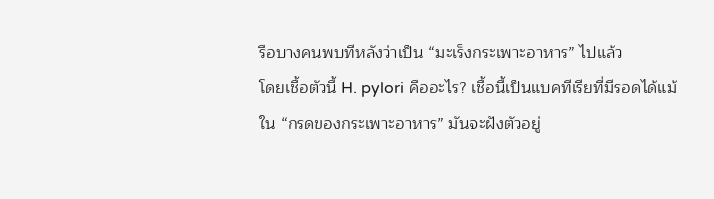รือบางคนพบทีหลังว่าเป็น “มะเร็งกระเพาะอาหาร” ไปแล้ว
โดยเชื้อตัวนี้ H. pylori คืออะไร? เชื้อนี้เป็นแบคทีเรียที่มีรอดได้แม้ใน “กรดของกระเพาะอาหาร” มันจะฝังตัวอยู่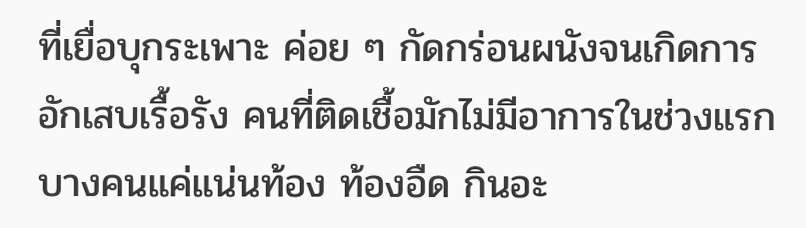ที่เยื่อบุกระเพาะ ค่อย ๆ กัดกร่อนผนังจนเกิดการอักเสบเรื้อรัง คนที่ติดเชื้อมักไม่มีอาการในช่วงแรก บางคนแค่แน่นท้อง ท้องอืด กินอะ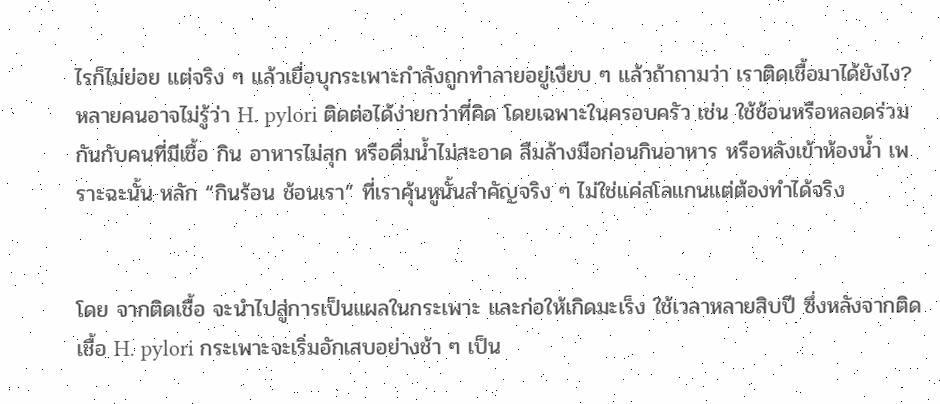ไรก็ไม่ย่อย แต่จริง ๆ แล้วเยื่อบุกระเพาะกำลังถูกทำลายอยู่เงียบ ๆ แล้วถ้าถามว่า เราติดเชื้อมาได้ยังไง?
หลายคนอาจไม่รู้ว่า H. pylori ติดต่อได้ง่ายกว่าที่คิด โดยเฉพาะในครอบครัว เช่น ใช้ช้อนหรือหลอดร่วมกันกับคนที่มีเชื้อ กิน อาหารไม่สุก หรือดื่มน้ำไม่สะอาด ลืมล้างมือก่อนกินอาหาร หรือหลังเข้าห้องน้ำ เพราะฉะนั้น หลัก “กินร้อน ช้อนเรา” ที่เราคุ้นหูนั้นสำคัญจริง ๆ ไม่ใช่แค่สโลแกนแต่ต้องทำได้จริง


โดย จากติดเชื้อ จะนำไปสู่การเป็นแผลในกระเพาะ และก่อให้เกิดมะเร็ง ใช้เวลาหลายสิบปี ซึ่งหลังจากติดเชื้อ H. pylori กระเพาะจะเริ่มอักเสบอย่างช้า ๆ เป็น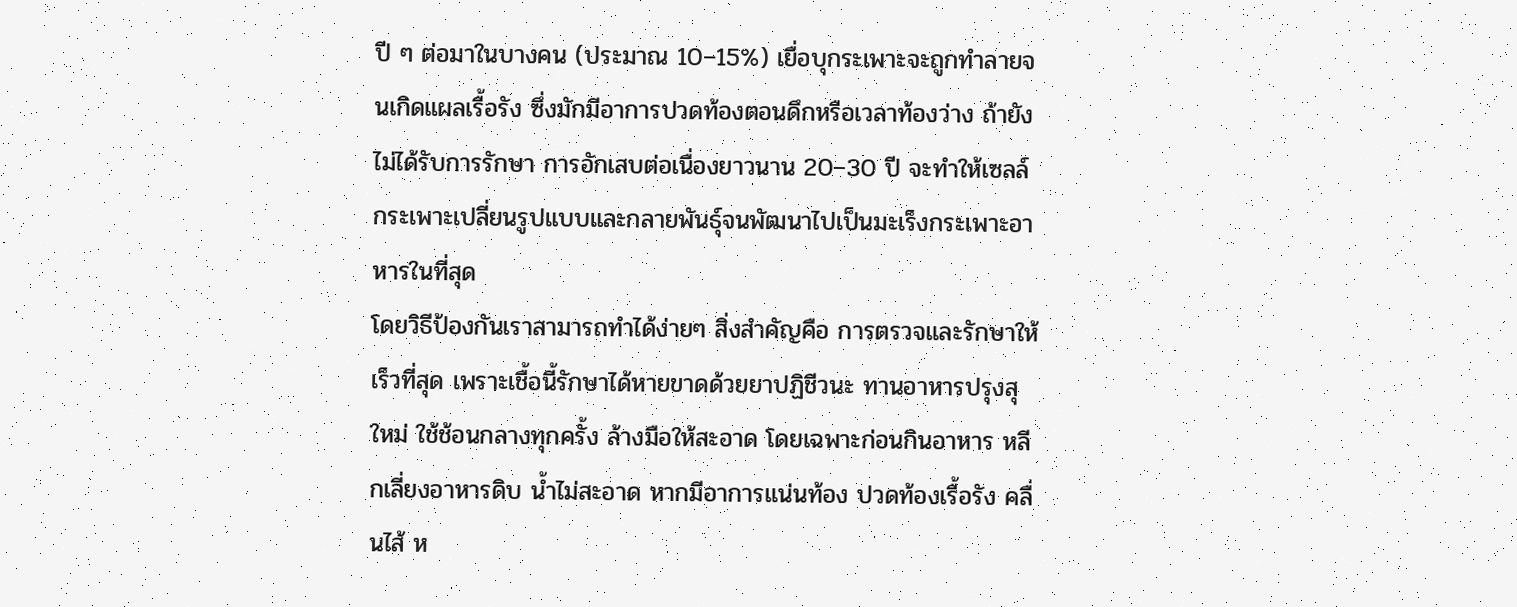ปี ๆ ต่อมาในบางคน (ประมาณ 10–15%) เยื่อบุกระเพาะจะถูกทำลายจนเกิดแผลเรื้อรัง ซึ่งมักมีอาการปวดท้องตอนดึกหรือเวลาท้องว่าง ถ้ายังไม่ได้รับการรักษา การอักเสบต่อเนื่องยาวนาน 20–30 ปี จะทำให้เซลล์กระเพาะเปลี่ยนรูปแบบและกลายพันธุ์จนพัฒนาไปเป็นมะเร็งกระเพาะอาหารในที่สุด
โดยวิธีป้องกันเราสามารถทำได้ง่ายๆ สิ่งสำคัญคือ การตรวจและรักษาให้เร็วที่สุด เพราะเชื้อนี้รักษาได้หายขาดด้วยยาปฏิชีวนะ ทานอาหารปรุงสุใหม่ ใช้ช้อนกลางทุกครั้ง ล้างมือให้สะอาด โดยเฉพาะก่อนกินอาหาร หลีกเลี่ยงอาหารดิบ น้ำไม่สะอาด หากมีอาการแน่นท้อง ปวดท้องเรื้อรัง คลื่นไส้ ห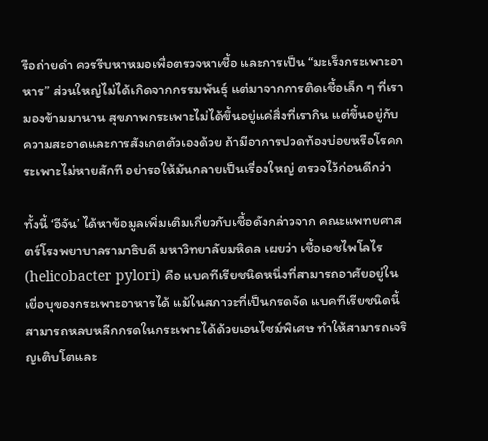รือถ่ายดำ ควรรีบหาหมอเพื่อตรวจหาเชื้อ และการเป็น “มะเร็งกระเพาะอาหาร” ส่วนใหญ่ไม่ได้เกิดจากกรรมพันธุ์ แต่มาจากการติดเชื้อเล็ก ๆ ที่เรามองข้ามมานาน สุขภาพกระเพาะไม่ได้ขึ้นอยู่แค่สิ่งที่เรากิน แต่ขึ้นอยู่กับความสะอาดและการสังเกตตัวเองด้วย ถ้ามีอาการปวดท้องบ่อยหรือโรคกระเพาะไม่หายสักที อย่ารอให้มันกลายเป็นเรื่องใหญ่ ตรวจไว้ก่อนดีกว่า

ทั้งนี้ ‘อีจัน’ ได้หาข้อมูลเพิ่มเติมเกี่ยวกับเชื้อดังกล่าวจาก คณะแพทยศาสตร์โรงพยาบาลรามาธิบดี มหาวิทยาลัยมหิดล เผยว่า เชื้อเอชไพโลไร (helicobacter pylori) คือ แบคทีเรียชนิดหนึ่งที่สามารถอาศัยอยู่ในเยื่อบุของกระเพาะอาหารได้ แม้ในสภาวะที่เป็นกรดจัด แบคทีเรียชนิดนี้สามารถหลบหลีกกรดในกระเพาะได้ด้วยเอนไซม์พิเศษ ทำให้สามารถเจริญเติบโตและ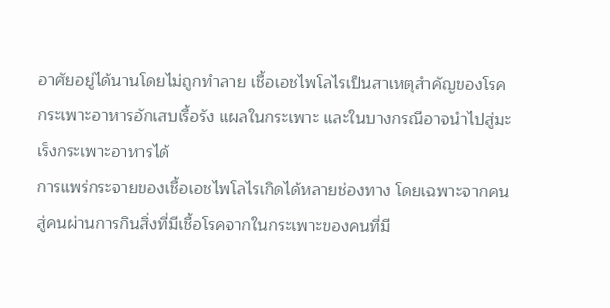อาศัยอยู่ได้นานโดยไม่ถูกทำลาย เชื้อเอชไพโลไรเป็นสาเหตุสำคัญของโรคกระเพาะอาหารอักเสบเรื้อรัง แผลในกระเพาะ และในบางกรณีอาจนำไปสู่มะเร็งกระเพาะอาหารได้
การแพร่กระจายของเชื้อเอชไพโลไรเกิดได้หลายช่องทาง โดยเฉพาะจากคนสู่คนผ่านการกินสิ่งที่มีเชื้อโรคจากในกระเพาะของคนที่มี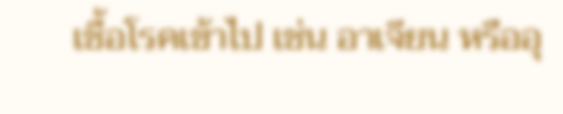เชื้อโรคเข้าไป เช่น อาเจียน หรืออุ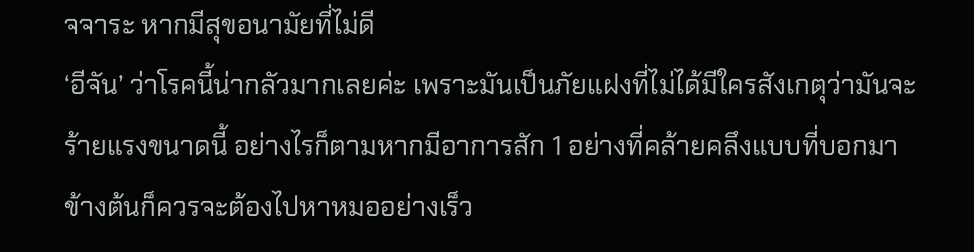จจาระ หากมีสุขอนามัยที่ไม่ดี
‘อีจัน’ ว่าโรคนี้น่ากลัวมากเลยค่ะ เพราะมันเป็นภัยแฝงที่ไม่ได้มีใครสังเกตุว่ามันจะร้ายแรงขนาดนี้ อย่างไรก็ตามหากมีอาการสัก 1 อย่างที่คล้ายคลึงแบบที่บอกมาข้างต้นก็ควรจะต้องไปหาหมออย่างเร็ว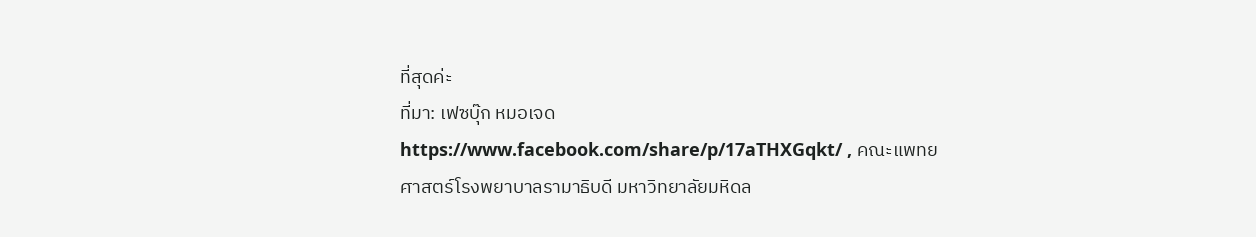ที่สุดค่ะ
ที่มา: เฟซบุ๊ก หมอเจด https://www.facebook.com/share/p/17aTHXGqkt/ , คณะแพทยศาสตร์โรงพยาบาลรามาธิบดี มหาวิทยาลัยมหิดล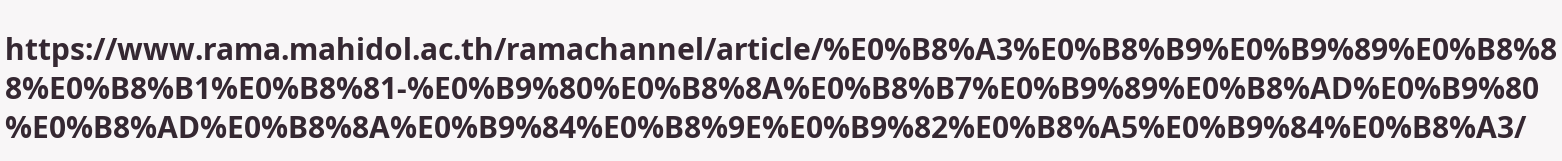https://www.rama.mahidol.ac.th/ramachannel/article/%E0%B8%A3%E0%B8%B9%E0%B9%89%E0%B8%88%E0%B8%B1%E0%B8%81-%E0%B9%80%E0%B8%8A%E0%B8%B7%E0%B9%89%E0%B8%AD%E0%B9%80%E0%B8%AD%E0%B8%8A%E0%B9%84%E0%B8%9E%E0%B9%82%E0%B8%A5%E0%B9%84%E0%B8%A3/